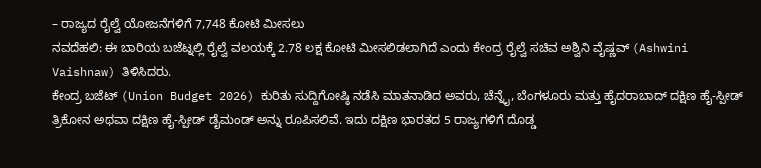– ರಾಜ್ಯದ ರೈಲ್ವೆ ಯೋಜನೆಗಳಿಗೆ 7,748 ಕೋಟಿ ಮೀಸಲು
ನವದೆಹಲಿ: ಈ ಬಾರಿಯ ಬಜೆಟ್ನಲ್ಲಿ ರೈಲ್ವೆ ವಲಯಕ್ಕೆ 2.78 ಲಕ್ಷ ಕೋಟಿ ಮೀಸಲಿಡಲಾಗಿದೆ ಎಂದು ಕೇಂದ್ರ ರೈಲ್ವೆ ಸಚಿವ ಅಶ್ವಿನಿ ವೈಷ್ಣವ್ (Ashwini Vaishnaw) ತಿಳಿಸಿದರು.
ಕೇಂದ್ರ ಬಜೆಟ್ (Union Budget 2026) ಕುರಿತು ಸುದ್ದಿಗೋಷ್ಠಿ ನಡೆಸಿ ಮಾತನಾಡಿದ ಅವರು, ಚೆನ್ನೈ, ಬೆಂಗಳೂರು ಮತ್ತು ಹೈದರಾಬಾದ್ ದಕ್ಷಿಣ ಹೈ-ಸ್ಪೀಡ್ ತ್ರಿಕೋನ ಅಥವಾ ದಕ್ಷಿಣ ಹೈ-ಸ್ಪೀಡ್ ಡೈಮಂಡ್ ಅನ್ನು ರೂಪಿಸಲಿವೆ. ಇದು ದಕ್ಷಿಣ ಭಾರತದ 5 ರಾಜ್ಯಗಳಿಗೆ ದೊಡ್ಡ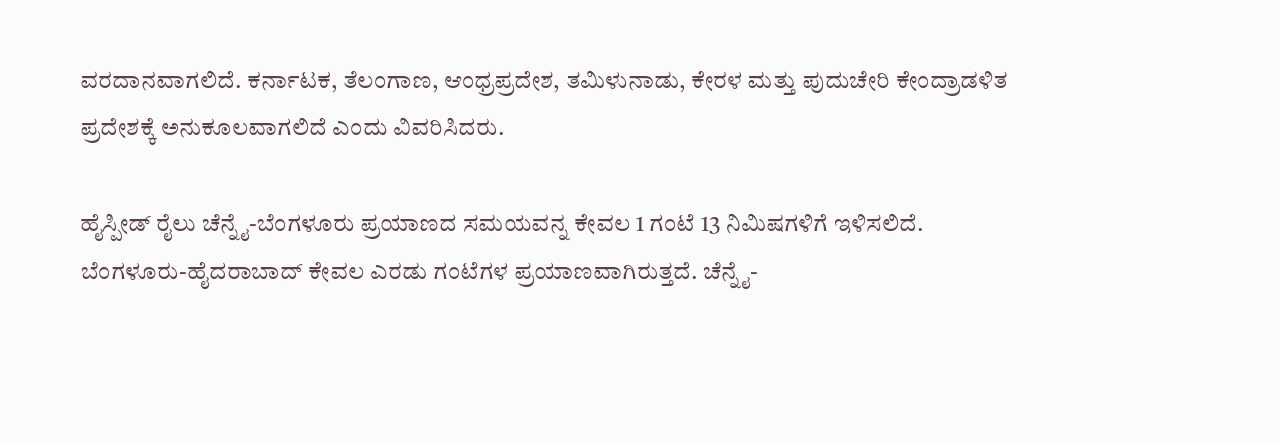ವರದಾನವಾಗಲಿದೆ. ಕರ್ನಾಟಕ, ತೆಲಂಗಾಣ, ಆಂಧ್ರಪ್ರದೇಶ, ತಮಿಳುನಾಡು, ಕೇರಳ ಮತ್ತು ಪುದುಚೇರಿ ಕೇಂದ್ರಾಡಳಿತ ಪ್ರದೇಶಕ್ಕೆ ಅನುಕೂಲವಾಗಲಿದೆ ಎಂದು ವಿವರಿಸಿದರು.

ಹೈಸ್ಪೀಡ್ ರೈಲು ಚೆನ್ನೈ-ಬೆಂಗಳೂರು ಪ್ರಯಾಣದ ಸಮಯವನ್ನ ಕೇವಲ 1 ಗಂಟೆ 13 ನಿಮಿಷಗಳಿಗೆ ಇಳಿಸಲಿದೆ. ಬೆಂಗಳೂರು-ಹೈದರಾಬಾದ್ ಕೇವಲ ಎರಡು ಗಂಟೆಗಳ ಪ್ರಯಾಣವಾಗಿರುತ್ತದೆ. ಚೆನ್ನೈ-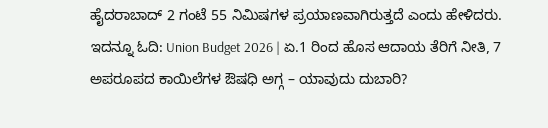ಹೈದರಾಬಾದ್ 2 ಗಂಟೆ 55 ನಿಮಿಷಗಳ ಪ್ರಯಾಣವಾಗಿರುತ್ತದೆ ಎಂದು ಹೇಳಿದರು. ಇದನ್ನೂ ಓದಿ: Union Budget 2026 | ಏ.1 ರಿಂದ ಹೊಸ ಆದಾಯ ತೆರಿಗೆ ನೀತಿ, 7 ಅಪರೂಪದ ಕಾಯಿಲೆಗಳ ಔಷಧಿ ಅಗ್ಗ – ಯಾವುದು ದುಬಾರಿ?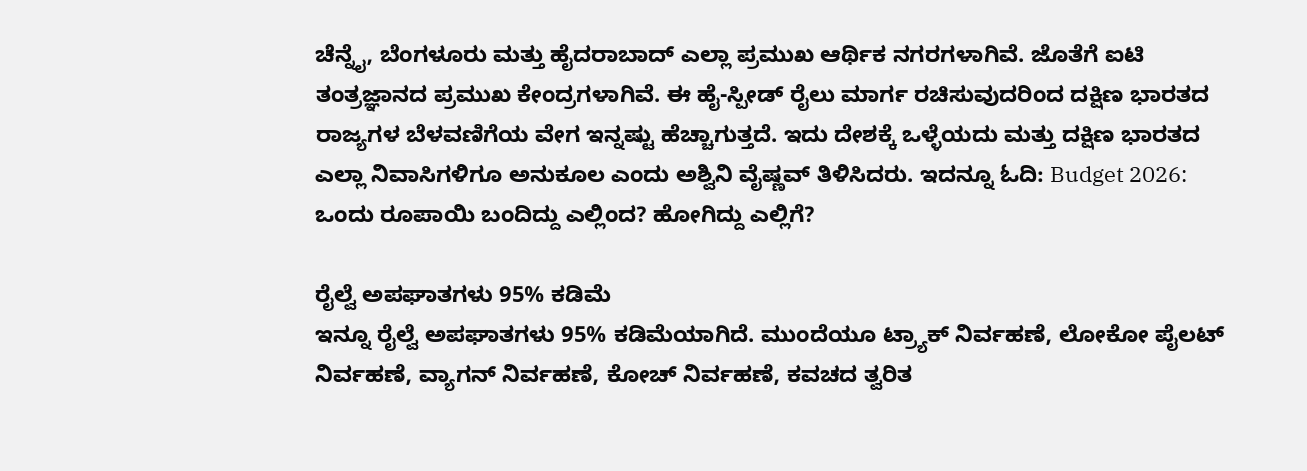ಚೆನ್ನೈ, ಬೆಂಗಳೂರು ಮತ್ತು ಹೈದರಾಬಾದ್ ಎಲ್ಲಾ ಪ್ರಮುಖ ಆರ್ಥಿಕ ನಗರಗಳಾಗಿವೆ. ಜೊತೆಗೆ ಐಟಿ ತಂತ್ರಜ್ಞಾನದ ಪ್ರಮುಖ ಕೇಂದ್ರಗಳಾಗಿವೆ. ಈ ಹೈ-ಸ್ಪೀಡ್ ರೈಲು ಮಾರ್ಗ ರಚಿಸುವುದರಿಂದ ದಕ್ಷಿಣ ಭಾರತದ ರಾಜ್ಯಗಳ ಬೆಳವಣಿಗೆಯ ವೇಗ ಇನ್ನಷ್ಟು ಹೆಚ್ಚಾಗುತ್ತದೆ. ಇದು ದೇಶಕ್ಕೆ ಒಳ್ಳೆಯದು ಮತ್ತು ದಕ್ಷಿಣ ಭಾರತದ ಎಲ್ಲಾ ನಿವಾಸಿಗಳಿಗೂ ಅನುಕೂಲ ಎಂದು ಅಶ್ವಿನಿ ವೈಷ್ಣವ್ ತಿಳಿಸಿದರು. ಇದನ್ನೂ ಓದಿ: Budget 2026: ಒಂದು ರೂಪಾಯಿ ಬಂದಿದ್ದು ಎಲ್ಲಿಂದ? ಹೋಗಿದ್ದು ಎಲ್ಲಿಗೆ?

ರೈಲ್ವೆ ಅಪಘಾತಗಳು 95% ಕಡಿಮೆ
ಇನ್ನೂ ರೈಲ್ವೆ ಅಪಘಾತಗಳು 95% ಕಡಿಮೆಯಾಗಿದೆ. ಮುಂದೆಯೂ ಟ್ರ್ಯಾಕ್ ನಿರ್ವಹಣೆ, ಲೋಕೋ ಪೈಲಟ್ ನಿರ್ವಹಣೆ, ವ್ಯಾಗನ್ ನಿರ್ವಹಣೆ, ಕೋಚ್ ನಿರ್ವಹಣೆ, ಕವಚದ ತ್ವರಿತ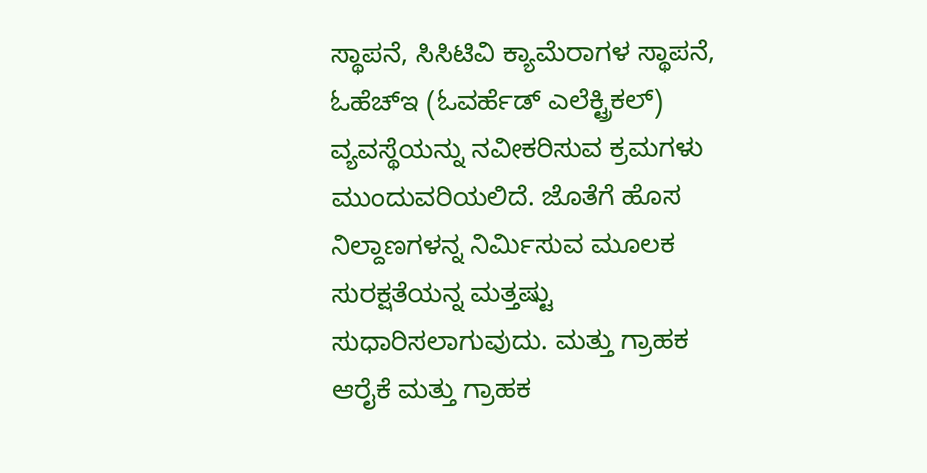ಸ್ಥಾಪನೆ, ಸಿಸಿಟಿವಿ ಕ್ಯಾಮೆರಾಗಳ ಸ್ಥಾಪನೆ, ಓಹೆಚ್ಇ (ಓವರ್ಹೆಡ್ ಎಲೆಕ್ಟ್ರಿಕಲ್) ವ್ಯವಸ್ಥೆಯನ್ನು ನವೀಕರಿಸುವ ಕ್ರಮಗಳು ಮುಂದುವರಿಯಲಿದೆ. ಜೊತೆಗೆ ಹೊಸ ನಿಲ್ದಾಣಗಳನ್ನ ನಿರ್ಮಿಸುವ ಮೂಲಕ ಸುರಕ್ಷತೆಯನ್ನ ಮತ್ತಷ್ಟು ಸುಧಾರಿಸಲಾಗುವುದು. ಮತ್ತು ಗ್ರಾಹಕ ಆರೈಕೆ ಮತ್ತು ಗ್ರಾಹಕ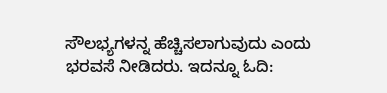ಸೌಲಭ್ಯಗಳನ್ನ ಹೆಚ್ಚಿಸಲಾಗುವುದು ಎಂದು ಭರವಸೆ ನೀಡಿದರು. ಇದನ್ನೂ ಓದಿ: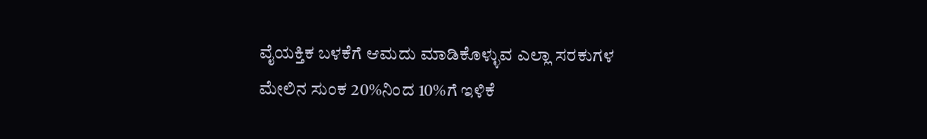ವೈಯಕ್ತಿಕ ಬಳಕೆಗೆ ಆಮದು ಮಾಡಿಕೊಳ್ಳುವ ಎಲ್ಲಾ ಸರಕುಗಳ ಮೇಲಿನ ಸುಂಕ 20%ನಿಂದ 10%ಗೆ ಇಳಿಕೆ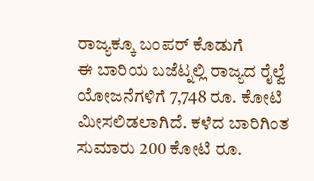ರಾಜ್ಯಕ್ಕೂ ಬಂಪರ್ ಕೊಡುಗೆ
ಈ ಬಾರಿಯ ಬಜೆಟ್ನಲ್ಲಿ ರಾಜ್ಯದ ರೈಲ್ವೆ ಯೋಜನೆಗಳಿಗೆ 7,748 ರೂ. ಕೋಟಿ ಮೀಸಲಿಡಲಾಗಿದೆ. ಕಳೆದ ಬಾರಿಗಿಂತ ಸುಮಾರು 200 ಕೋಟಿ ರೂ.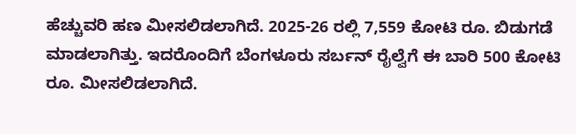ಹೆಚ್ಚುವರಿ ಹಣ ಮೀಸಲಿಡಲಾಗಿದೆ. 2025-26 ರಲ್ಲಿ 7,559 ಕೋಟಿ ರೂ. ಬಿಡುಗಡೆ ಮಾಡಲಾಗಿತ್ತು. ಇದರೊಂದಿಗೆ ಬೆಂಗಳೂರು ಸರ್ಬನ್ ರೈಲ್ವೆಗೆ ಈ ಬಾರಿ 500 ಕೋಟಿ ರೂ. ಮೀಸಲಿಡಲಾಗಿದೆ.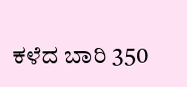ಕಳೆದ ಬಾರಿ 350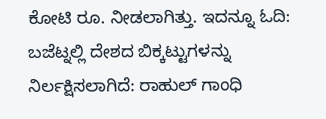ಕೋಟಿ ರೂ. ನೀಡಲಾಗಿತ್ತು. ಇದನ್ನೂ ಓದಿ: ಬಜೆಟ್ನಲ್ಲಿ ದೇಶದ ಬಿಕ್ಕಟ್ಟುಗಳನ್ನು ನಿರ್ಲಕ್ಷಿಸಲಾಗಿದೆ: ರಾಹುಲ್ ಗಾಂಧಿ